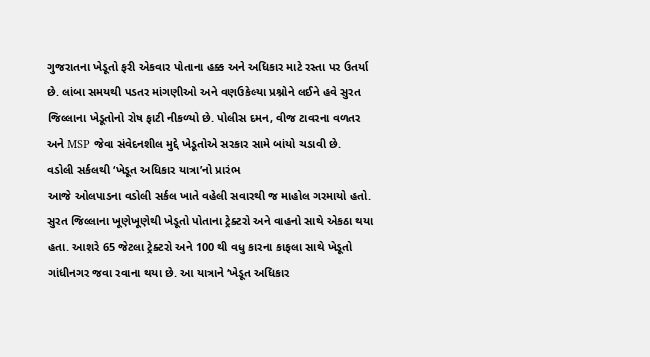ગુજરાતના ખેડૂતો ફરી એકવાર પોતાના હક્ક અને અધિકાર માટે રસ્તા પર ઉતર્યા છે. લાંબા સમયથી પડતર માંગણીઓ અને વણઉકેલ્યા પ્રશ્નોને લઈને હવે સુરત જિલ્લાના ખેડૂતોનો રોષ ફાટી નીકળ્યો છે. પોલીસ દમન, વીજ ટાવરના વળતર અને MSP જેવા સંવેદનશીલ મુદ્દે ખેડૂતોએ સરકાર સામે બાંયો ચડાવી છે.
વડોલી સર્કલથી ‘ખેડૂત અધિકાર યાત્રા’નો પ્રારંભ
આજે ઓલપાડના વડોલી સર્કલ ખાતે વહેલી સવારથી જ માહોલ ગરમાયો હતો. સુરત જિલ્લાના ખૂણેખૂણેથી ખેડૂતો પોતાના ટ્રેક્ટરો અને વાહનો સાથે એકઠા થયા હતા. આશરે 65 જેટલા ટ્રેક્ટરો અને 100 થી વધુ કારના કાફલા સાથે ખેડૂતો ગાંધીનગર જવા રવાના થયા છે. આ યાત્રાને ‘ખેડૂત અધિકાર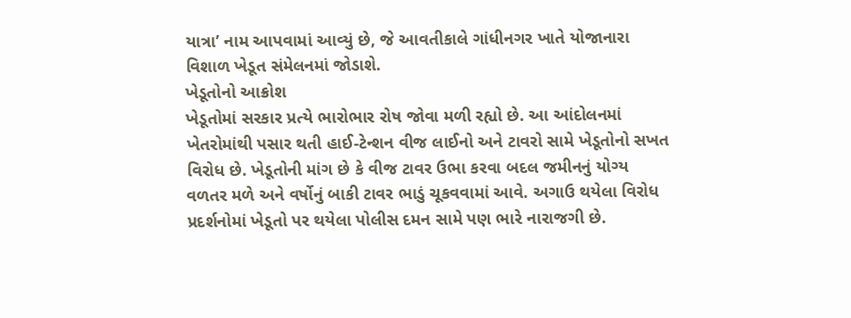યાત્રા’ નામ આપવામાં આવ્યું છે, જે આવતીકાલે ગાંધીનગર ખાતે યોજાનારા વિશાળ ખેડૂત સંમેલનમાં જોડાશે.
ખેડૂતોનો આક્રોશ
ખેડૂતોમાં સરકાર પ્રત્યે ભારોભાર રોષ જોવા મળી રહ્યો છે. આ આંદોલનમાં ખેતરોમાંથી પસાર થતી હાઈ-ટેન્શન વીજ લાઈનો અને ટાવરો સામે ખેડૂતોનો સખત વિરોધ છે. ખેડૂતોની માંગ છે કે વીજ ટાવર ઉભા કરવા બદલ જમીનનું યોગ્ય વળતર મળે અને વર્ષોનું બાકી ટાવર ભાડું ચૂકવવામાં આવે. અગાઉ થયેલા વિરોધ પ્રદર્શનોમાં ખેડૂતો પર થયેલા પોલીસ દમન સામે પણ ભારે નારાજગી છે.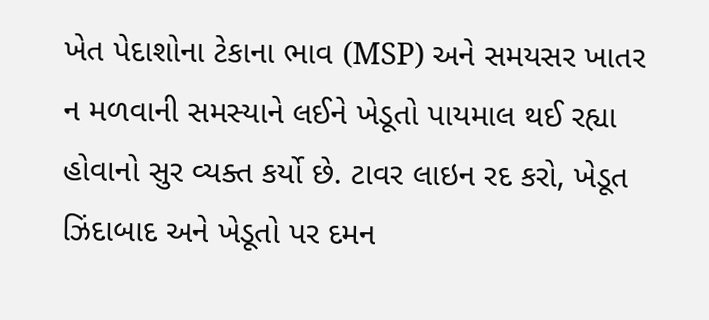ખેત પેદાશોના ટેકાના ભાવ (MSP) અને સમયસર ખાતર ન મળવાની સમસ્યાને લઈને ખેડૂતો પાયમાલ થઈ રહ્યા હોવાનો સુર વ્યક્ત કર્યો છે. ટાવર લાઇન રદ કરો, ખેડૂત ઝિંદાબાદ અને ખેડૂતો પર દમન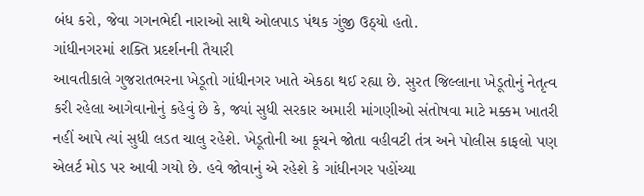બંધ કરો, જેવા ગગનભેદી નારાઓ સાથે ઓલપાડ પંથક ગુંજી ઉઠ્યો હતો.
ગાંધીનગરમાં શક્તિ પ્રદર્શનની તૈયારી
આવતીકાલે ગુજરાતભરના ખેડૂતો ગાંધીનગર ખાતે એકઠા થઈ રહ્યા છે. સુરત જિલ્લાના ખેડૂતોનું નેતૃત્વ કરી રહેલા આગેવાનોનું કહેવું છે કે, જ્યાં સુધી સરકાર અમારી માંગણીઓ સંતોષવા માટે મક્કમ ખાતરી નહીં આપે ત્યાં સુધી લડત ચાલુ રહેશે. ખેડૂતોની આ કૂચને જોતા વહીવટી તંત્ર અને પોલીસ કાફલો પણ એલર્ટ મોડ પર આવી ગયો છે. હવે જોવાનું એ રહેશે કે ગાંધીનગર પહોંચ્યા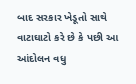બાદ સરકાર ખેડૂતો સાથે વાટાઘાટો કરે છે કે પછી આ આંદોલન વધુ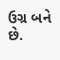ઉગ્ર બને છે.